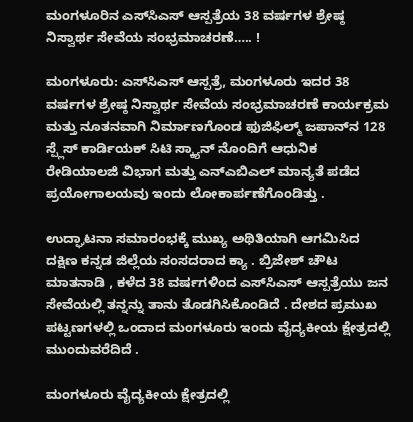ಮಂಗಳೂರಿನ ಎಸ್‌ಸಿಎಸ್ ಆಸ್ಪತ್ರೆಯ 38 ವರ್ಷಗಳ ಶ್ರೇಷ್ಠ ನಿಸ್ವಾರ್ಥ ಸೇವೆಯ ಸಂಭ್ರಮಾಚರಣೆ….. !

ಮಂಗಳೂರು: ಎಸ್‌ಸಿಎಸ್ ಆಸ್ಪತ್ರೆ, ಮಂಗಳೂರು ಇದರ 38 ವರ್ಷಗಳ ಶ್ರೇಷ್ಠ ನಿಸ್ವಾರ್ಥ ಸೇವೆಯ ಸಂಭ್ರಮಾಚರಣೆ ಕಾರ್ಯಕ್ರಮ ಮತ್ತು ನೂತನವಾಗಿ ನಿರ್ಮಾಣಗೊಂಡ ಫುಜಿಫಿಲ್ಮ್ ಜಪಾನ್‌ನ 128 ಸ್ಪ್ಲೆಸ್ ಕಾರ್ಡಿಯಕ್ ಸಿಟಿ ಸ್ಕ್ಯಾನ್ ನೊಂದಿಗೆ ಆಧುನಿಕ ರೇಡಿಯಾಲಜಿ ವಿಭಾಗ ಮತ್ತು ಎನ್‌ಎಬಿಎಲ್ ಮಾನ್ಯತೆ ಪಡೆದ ಪ್ರಯೋಗಾಲಯವು ಇಂದು ಲೋಕಾರ್ಪಣೆಗೊಂಡಿತ್ತು .

ಉದ್ಘಾಟನಾ ಸಮಾರಂಭಕ್ಕೆ ಮುಖ್ಯ ಅಥಿತಿಯಾಗಿ ಆಗಮಿಸಿದ ದಕ್ಷಿಣ ಕನ್ನಡ ಜಿಲ್ಲೆಯ ಸಂಸದರಾದ ಕ್ಯಾ . ಬ್ರಿಜೇಶ್ ಚೌಟ ಮಾತನಾಡಿ , ಕಳೆದ 38 ವರ್ಷಗಳಿಂದ ಎಸ್‌ಸಿಎಸ್ ಆಸ್ಪತ್ರೆಯು ಜನ ಸೇವೆಯಲ್ಲಿ ತನ್ನನ್ನು ತಾನು ತೊಡಗಿಸಿಕೊಂಡಿದೆ . ದೇಶದ ಪ್ರಮುಖ ಪಟ್ಟಣಗಳಲ್ಲಿ ಒಂದಾದ ಮಂಗಳೂರು ಇಂದು ವೈದ್ಯಕೀಯ ಕ್ಷೇತ್ರದಲ್ಲಿ ಮುಂದುವರೆದಿದೆ .

ಮಂಗಳೂರು ವೈದ್ಯಕೀಯ ಕ್ಷೇತ್ರದಲ್ಲಿ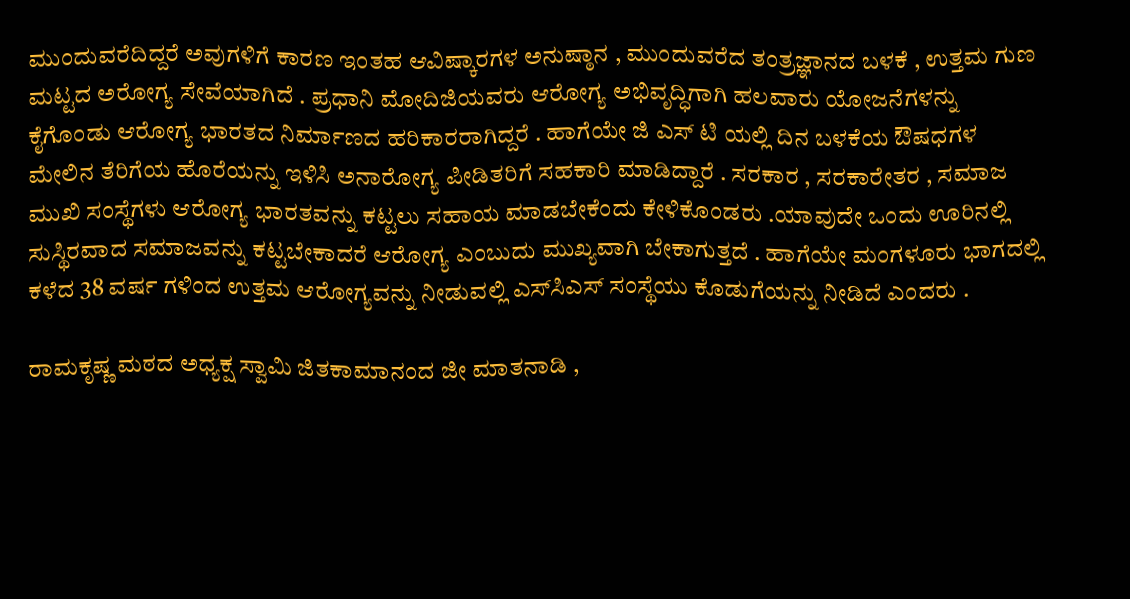ಮುಂದುವರೆದಿದ್ದರೆ ಅವುಗಳಿಗೆ ಕಾರಣ ಇಂತಹ ಆವಿಷ್ಕಾರಗಳ ಅನುಷ್ಠಾನ , ಮುಂದುವರೆದ ತಂತ್ರಜ್ಞಾನದ ಬಳಕೆ , ಉತ್ತಮ ಗುಣ ಮಟ್ಟದ ಅರೋಗ್ಯ ಸೇವೆಯಾಗಿದೆ . ಪ್ರಧಾನಿ ಮೋದಿಜಿಯವರು ಆರೋಗ್ಯ ಅಭಿವೃದ್ಧಿಗಾಗಿ ಹಲವಾರು ಯೋಜನೆಗಳನ್ನು ಕೈಗೊಂಡು ಆರೋಗ್ಯ ಭಾರತದ ನಿರ್ಮಾಣದ ಹರಿಕಾರರಾಗಿದ್ದರೆ . ಹಾಗೆಯೇ ಜಿ ಎಸ್ ಟಿ ಯಲ್ಲಿ ದಿನ ಬಳಕೆಯ ಔಷಧಗಳ ಮೇಲಿನ ತೆರಿಗೆಯ ಹೊರೆಯನ್ನು ಇಳಿಸಿ ಅನಾರೋಗ್ಯ ಪೀಡಿತರಿಗೆ ಸಹಕಾರಿ ಮಾಡಿದ್ದಾರೆ . ಸರಕಾರ , ಸರಕಾರೇತರ , ಸಮಾಜ ಮುಖಿ ಸಂಸ್ಥೆಗಳು ಆರೋಗ್ಯ ಭಾರತವನ್ನು ಕಟ್ಟಲು ಸಹಾಯ ಮಾಡಬೇಕೆಂದು ಕೇಳಿಕೊಂಡರು .ಯಾವುದೇ ಒಂದು ಊರಿನಲ್ಲಿ ಸುಸ್ಥಿರವಾದ ಸಮಾಜವನ್ನು ಕಟ್ಟಬೇಕಾದರೆ ಆರೋಗ್ಯ ಎಂಬುದು ಮುಖ್ಯವಾಗಿ ಬೇಕಾಗುತ್ತದೆ . ಹಾಗೆಯೇ ಮಂಗಳೂರು ಭಾಗದಲ್ಲಿ ಕಳೆದ 38 ವರ್ಷ ಗಳಿಂದ ಉತ್ತಮ ಆರೋಗ್ಯವನ್ನು ನೀಡುವಲ್ಲಿ ಎಸ್‌ಸಿಎಸ್ ಸಂಸ್ಥೆಯು ಕೊಡುಗೆಯನ್ನು ನೀಡಿದೆ ಎಂದರು .

ರಾಮಕೃಷ್ಣ ಮಠದ ಅಧ್ಯಕ್ಷ ಸ್ವಾಮಿ ಜಿತಕಾಮಾನಂದ ಜೀ ಮಾತನಾಡಿ ,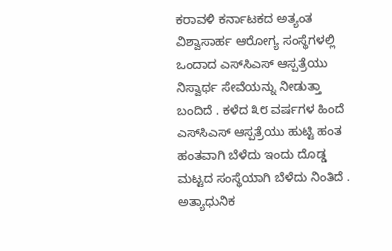ಕರಾವಳಿ ಕರ್ನಾಟಕದ ಅತ್ಯಂತ ವಿಶ್ವಾಸಾರ್ಹ ಆರೋಗ್ಯ ಸಂಸ್ಥೆಗಳಲ್ಲಿ ಒಂದಾದ ಎಸ್‌ಸಿಎಸ್ ಆಸ್ಪತ್ರೆಯು ನಿಸ್ವಾರ್ಥ ಸೇವೆಯನ್ನು ನೀಡುತ್ತಾ ಬಂದಿದೆ . ಕಳೆದ ೩೮ ವರ್ಷಗಳ ಹಿಂದೆ ಎಸ್‌ಸಿಎಸ್ ಆಸ್ಪತ್ರೆಯು ಹುಟ್ಟಿ ಹಂತ ಹಂತವಾಗಿ ಬೆಳೆದು ಇಂದು ದೊಡ್ಡ ಮಟ್ಟದ ಸಂಸ್ಥೆಯಾಗಿ ಬೆಳೆದು ನಿಂತಿದೆ . ಅತ್ಯಾಧುನಿಕ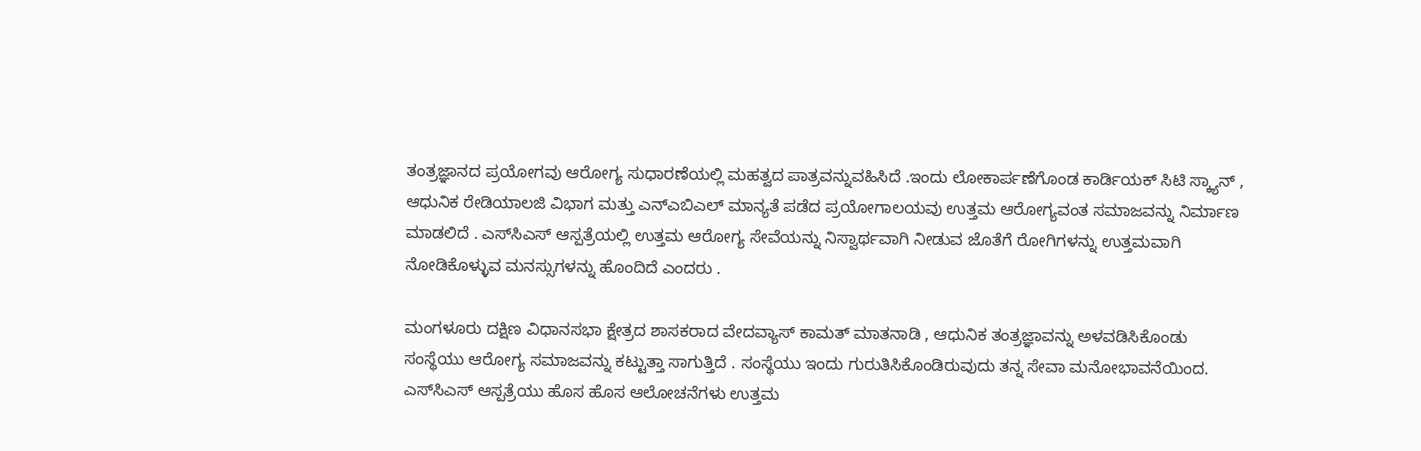ತಂತ್ರಜ್ಞಾನದ ಪ್ರಯೋಗವು ಆರೋಗ್ಯ ಸುಧಾರಣೆಯಲ್ಲಿ ಮಹತ್ವದ ಪಾತ್ರವನ್ನುವಹಿಸಿದೆ .ಇಂದು ಲೋಕಾರ್ಪಣೆಗೊಂಡ ಕಾರ್ಡಿಯಕ್ ಸಿಟಿ ಸ್ಕ್ಯಾನ್ , ಆಧುನಿಕ ರೇಡಿಯಾಲಜಿ ವಿಭಾಗ ಮತ್ತು ಎನ್‌ಎಬಿಎಲ್ ಮಾನ್ಯತೆ ಪಡೆದ ಪ್ರಯೋಗಾಲಯವು ಉತ್ತಮ ಆರೋಗ್ಯವಂತ ಸಮಾಜವನ್ನು ನಿರ್ಮಾಣ ಮಾಡಲಿದೆ . ಎಸ್‌ಸಿಎಸ್ ಆಸ್ಪತ್ರೆಯಲ್ಲಿ ಉತ್ತಮ ಆರೋಗ್ಯ ಸೇವೆಯನ್ನು ನಿಸ್ವಾರ್ಥವಾಗಿ ನೀಡುವ ಜೊತೆಗೆ ರೋಗಿಗಳನ್ನು ಉತ್ತಮವಾಗಿ ನೋಡಿಕೊಳ್ಳುವ ಮನಸ್ಸುಗಳನ್ನು ಹೊಂದಿದೆ ಎಂದರು .

ಮಂಗಳೂರು ದಕ್ಷಿಣ ವಿಧಾನಸಭಾ ಕ್ಷೇತ್ರದ ಶಾಸಕರಾದ ವೇದವ್ಯಾಸ್ ಕಾಮತ್ ಮಾತನಾಡಿ , ಆಧುನಿಕ ತಂತ್ರಜ್ಞಾವನ್ನು ಅಳವಡಿಸಿಕೊಂಡು ಸಂಸ್ಥೆಯು ಆರೋಗ್ಯ ಸಮಾಜವನ್ನು ಕಟ್ಟುತ್ತಾ ಸಾಗುತ್ತಿದೆ . ಸಂಸ್ಥೆಯು ಇಂದು ಗುರುತಿಸಿಕೊಂಡಿರುವುದು ತನ್ನ ಸೇವಾ ಮನೋಭಾವನೆಯಿಂದ. ಎಸ್‌ಸಿಎಸ್ ಆಸ್ಪತ್ರೆಯು ಹೊಸ ಹೊಸ ಆಲೋಚನೆಗಳು ಉತ್ತಮ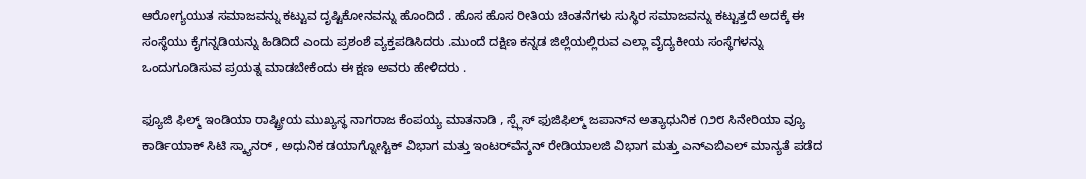ಆರೋಗ್ಯಯುತ ಸಮಾಜವನ್ನು ಕಟ್ಟುವ ದೃಷ್ಟಿಕೋನವನ್ನು ಹೊಂದಿದೆ . ಹೊಸ ಹೊಸ ರೀತಿಯ ಚಿಂತನೆಗಳು ಸುಸ್ಥಿರ ಸಮಾಜವನ್ನು ಕಟ್ಟುತ್ತದೆ ಅದಕ್ಕೆ ಈ ಸಂಸ್ಥೆಯು ಕೈಗನ್ನಡಿಯನ್ನು ಹಿಡಿದಿದೆ ಎಂದು ಪ್ರಶಂಶೆ ವ್ಯಕ್ತಪಡಿಸಿದರು .ಮುಂದೆ ದಕ್ಷಿಣ ಕನ್ನಡ ಜಿಲ್ಲೆಯಲ್ಲಿರುವ ಎಲ್ಲಾ ವೈದ್ಯಕೀಯ ಸಂಸ್ಥೆಗಳನ್ನು ಒಂದುಗೂಡಿಸುವ ಪ್ರಯತ್ನ ಮಾಡಬೇಕೆಂದು ಈ ಕ್ಷಣ ಅವರು ಹೇಳಿದರು .

ಫ್ಯೂಜಿ ಫಿಲ್ಮ್ ಇಂಡಿಯಾ ರಾಷ್ಟ್ರೀಯ ಮುಖ್ಯಸ್ಥ ನಾಗರಾಜ ಕೆಂಪಯ್ಯ ಮಾತನಾಡಿ , ಸ್ಪ್ಲೆಸ್ ಫುಜಿಫಿಲ್ಮ್ ಜಪಾನ್‌ನ ಅತ್ಯಾಧುನಿಕ ೧೨೮ ಸಿನೇರಿಯಾ ವ್ಯೂ ಕಾರ್ಡಿಯಾಕ್ ಸಿಟಿ ಸ್ಕ್ಯಾನರ್ , ಅಧುನಿಕ ಡಯಾಗ್ನೋಸ್ಟಿಕ್ ವಿಭಾಗ ಮತ್ತು ಇಂಟರ್‌ವೆನ್ಶನ್ ರೇಡಿಯಾಲಜಿ ವಿಭಾಗ ಮತ್ತು ಎನ್‌ಎಬಿಎಲ್ ಮಾನ್ಯತೆ ಪಡೆದ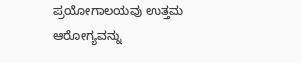ಪ್ರಯೋಗಾಲಯವು ಉತ್ತಮ ಆರೋಗ್ಯವನ್ನು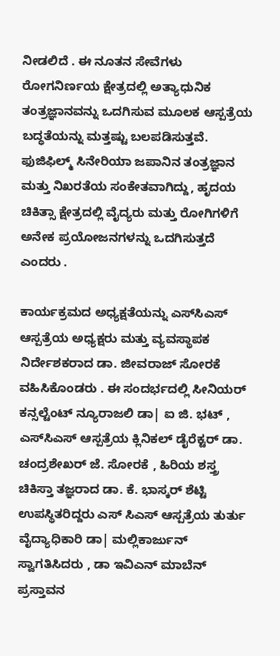ನೀಡಲಿದೆ . ಈ ನೂತನ ಸೇವೆಗಳು ರೋಗನಿರ್ಣಯ ಕ್ಷೇತ್ರದಲ್ಲಿ ಅತ್ಯಾಧುನಿಕ ತಂತ್ರಜ್ಞಾನವನ್ನು ಒದಗಿಸುವ ಮೂಲಕ ಆಸ್ಪತ್ರೆಯ ಬದ್ಧತೆಯನ್ನು ಮತ್ತಷ್ಟು ಬಲಪಡಿಸುತ್ತವೆ. ಫುಜಿಫಿಲ್ಮ್ ಸಿನೇರಿಯಾ ಜಪಾನಿನ ತಂತ್ರಜ್ಞಾನ ಮತ್ತು ನಿಖರತೆಯ ಸಂಕೇತವಾಗಿದ್ದು, ಹೃದಯ ಚಿಕಿತ್ಸಾ ಕ್ಷೇತ್ರದಲ್ಲಿ ವೈದ್ಯರು ಮತ್ತು ರೋಗಿಗಳಿಗೆ ಅನೇಕ ಪ್ರಯೋಜನಗಳನ್ನು ಒದಗಿಸುತ್ತದೆ ಎಂದರು .

ಕಾರ್ಯಕ್ರಮದ ಅಧ್ಯಕ್ಷತೆಯನ್ನು ಎಸ್‌ಸಿಎಸ್ ಆಸ್ಪತ್ರೆಯ ಅಧ್ಯಕ್ಷರು ಮತ್ತು ವ್ಯವಸ್ಥಾಪಕ ನಿರ್ದೇಶಕರಾದ ಡಾ. ಜೀವರಾಜ್ ಸೋರಕೆ ವಹಿಸಿಕೊಂಡರು . ಈ ಸಂದರ್ಭದಲ್ಲಿ ಸೀನಿಯರ್ ಕನ್ಸಲ್ಟೆಂಟ್ ನ್ಯೂರಾಜಲಿ ಡಾ| ಐ ಜಿ. ಭಟ್ , ಎಸ್‌ಸಿಎಸ್ ಆಸ್ಪತ್ರೆಯ ಕ್ಲಿನಿಕಲ್ ಡೈರೆಕ್ಟರ್ ಡಾ. ಚಂದ್ರಶೇಖರ್ ಜೆ. ಸೋರಕೆ , ಹಿರಿಯ ಶಸ್ತ್ರ ಚಿಕಿಸ್ತಾ ತಜ್ಞರಾದ ಡಾ. ಕೆ. ಭಾಸ್ಕರ್ ಶೆಟ್ಟಿ ಉಪಸ್ಥಿತರಿದ್ದರು ಎಸ್ ಸಿಎಸ್ ಆಸ್ಪತ್ರೆಯ ತುರ್ತು ವೈದ್ಯಾಧಿಕಾರಿ ಡಾ| ಮಲ್ಲಿಕಾರ್ಜುನ್ ಸ್ವಾಗತಿಸಿದರು , ಡಾ ಇವಿಎನ್ ಮಾಬೆನ್ ಪ್ರಸ್ತಾವನ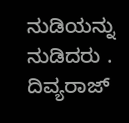ನುಡಿಯನ್ನು ನುಡಿದರು . ದಿವ್ಯರಾಜ್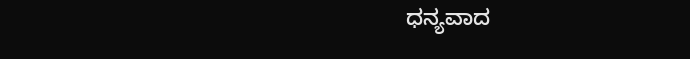ಧನ್ಯವಾದ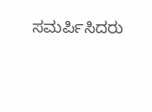ಸಮರ್ಪಿಸಿದರು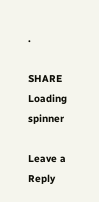.

SHARE
Loading spinner

Leave a Reply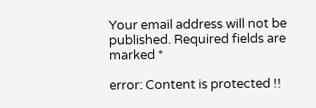Your email address will not be published. Required fields are marked *

error: Content is protected !!